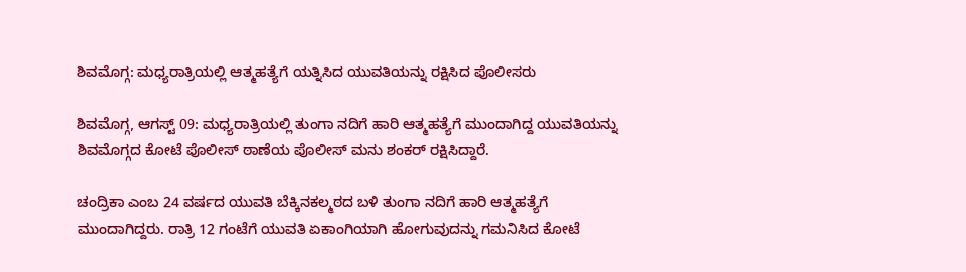ಶಿವಮೊಗ್ಗ: ಮಧ್ಯರಾತ್ರಿಯಲ್ಲಿ ಆತ್ಮಹತ್ಯೆಗೆ ಯತ್ನಿಸಿದ ಯುವತಿಯನ್ನು ರಕ್ಷಿಸಿದ ಪೊಲೀಸರು

ಶಿವಮೊಗ್ಗ, ಆಗಸ್ಟ್ 09: ಮಧ್ಯರಾತ್ರಿಯಲ್ಲಿ ತುಂಗಾ ನದಿಗೆ ಹಾರಿ ಆತ್ಮಹತ್ಯೆಗೆ ಮುಂದಾಗಿದ್ದ ಯುವತಿಯನ್ನು ಶಿವಮೊಗ್ಗದ ಕೋಟೆ ಪೊಲೀಸ್ ಠಾಣೆಯ ಪೊಲೀಸ್ ಮನು ಶಂಕರ್ ರಕ್ಷಿಸಿದ್ದಾರೆ.

ಚಂದ್ರಿಕಾ ಎಂಬ 24 ವರ್ಷದ ಯುವತಿ ಬೆಕ್ಕಿನಕಲ್ಮಠದ ಬಳಿ ತುಂಗಾ ನದಿಗೆ ಹಾರಿ ಆತ್ಮಹತ್ಯೆಗೆ ಮುಂದಾಗಿದ್ದರು. ರಾತ್ರಿ 12 ಗಂಟೆಗೆ ಯುವತಿ ಏಕಾಂಗಿಯಾಗಿ ಹೋಗುವುದನ್ನು ಗಮನಿಸಿದ ಕೋಟೆ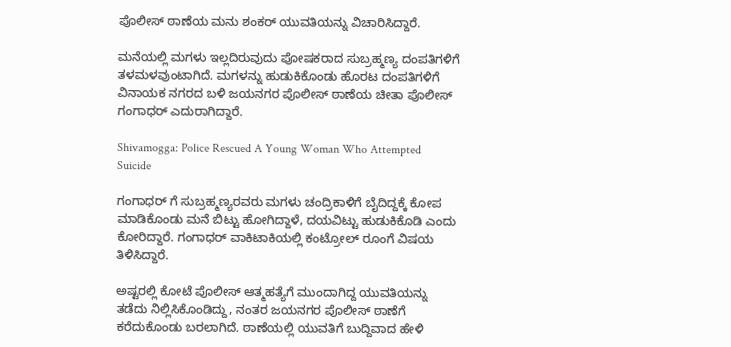ಪೊಲೀಸ್ ಠಾಣೆಯ ಮನು ಶಂಕರ್ ಯುವತಿಯನ್ನು ವಿಚಾರಿಸಿದ್ದಾರೆ.

ಮನೆಯಲ್ಲಿ ಮಗಳು ಇಲ್ಲದಿರುವುದು ಪೋಷಕರಾದ ಸುಬ್ರಹ್ಮಣ್ಯ ದಂಪತಿಗಳಿಗೆ ತಳಮಳವುಂಟಾಗಿದೆ. ಮಗಳನ್ನು ಹುಡುಕಿಕೊಂಡು ಹೊರಟ ದಂಪತಿಗಳಿಗೆ ವಿನಾಯಕ ನಗರದ ಬಳಿ ಜಯನಗರ ಪೊಲೀಸ್ ಠಾಣೆಯ ಚೀತಾ ಪೊಲೀಸ್ ಗಂಗಾಧರ್ ಎದುರಾಗಿದ್ದಾರೆ.

Shivamogga: Police Rescued A Young Woman Who Attempted Suicide

ಗಂಗಾಧರ್ ಗೆ ಸುಬ್ರಹ್ಮಣ್ಯರವರು ಮಗಳು ಚಂದ್ರಿಕಾಳಿಗೆ ಬೈದಿದ್ದಕ್ಕೆ ಕೋಪ ಮಾಡಿಕೊಂಡು ಮನೆ ಬಿಟ್ಟು ಹೋಗಿದ್ದಾಳೆ, ದಯವಿಟ್ಟು ಹುಡುಕಿಕೊಡಿ ಎಂದು ಕೋರಿದ್ದಾರೆ. ಗಂಗಾಧರ್ ವಾಕಿಟಾಕಿಯಲ್ಲಿ ಕಂಟ್ರೋಲ್ ರೂಂಗೆ ವಿಷಯ ತಿಳಿಸಿದ್ದಾರೆ.

ಅಷ್ಟರಲ್ಲಿ ಕೋಟೆ ಪೊಲೀಸ್ ಆತ್ಮಹತ್ಯೆಗೆ ಮುಂದಾಗಿದ್ದ ಯುವತಿಯನ್ನು ತಡೆದು ನಿಲ್ಲಿಸಿಕೊಂಡಿದ್ದು, ನಂತರ ಜಯನಗರ ಪೊಲೀಸ್ ಠಾಣೆಗೆ ಕರೆದುಕೊಂಡು ಬರಲಾಗಿದೆ. ಠಾಣೆಯಲ್ಲಿ ಯುವತಿಗೆ ಬುದ್ದಿವಾದ‌ ಹೇಳಿ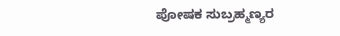ಪೋಷಕ ಸುಬ್ರಹ್ಮಣ್ಯರ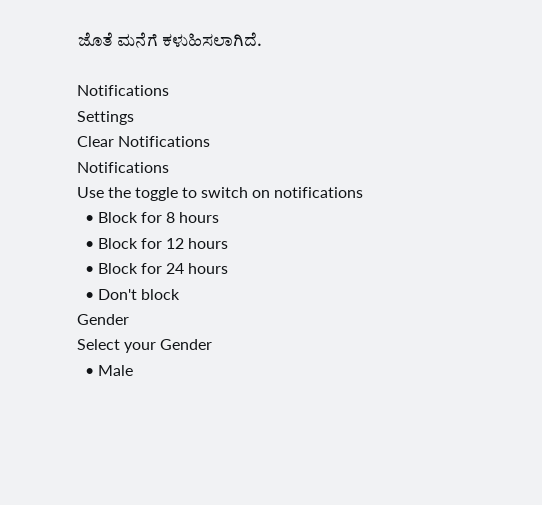ಜೊತೆ ಮನೆಗೆ ಕಳುಹಿಸಲಾಗಿದೆ.

Notifications
Settings
Clear Notifications
Notifications
Use the toggle to switch on notifications
  • Block for 8 hours
  • Block for 12 hours
  • Block for 24 hours
  • Don't block
Gender
Select your Gender
  • Male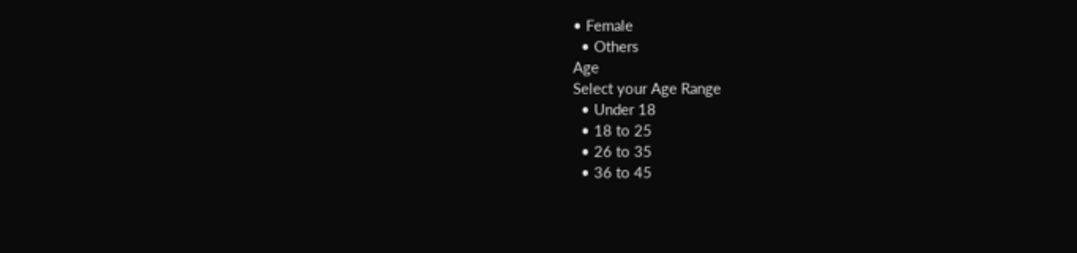• Female
  • Others
Age
Select your Age Range
  • Under 18
  • 18 to 25
  • 26 to 35
  • 36 to 45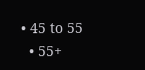• 45 to 55
  • 55+